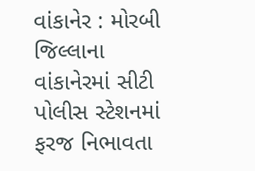વાંકાનેર : મોરબી જિલ્લાના વાંકાનેરમાં સીટી પોલીસ સ્ટેશનમાં ફરજ નિભાવતા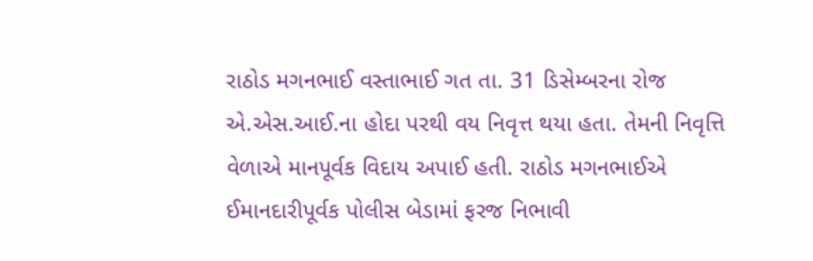રાઠોડ મગનભાઈ વસ્તાભાઈ ગત તા. 31 ડિસેમ્બરના રોજ એ.એસ.આઈ.ના હોદા પરથી વય નિવૃત્ત થયા હતા. તેમની નિવૃત્તિ વેળાએ માનપૂર્વક વિદાય અપાઈ હતી. રાઠોડ મગનભાઈએ ઈમાનદારીપૂર્વક પોલીસ બેડામાં ફરજ નિભાવી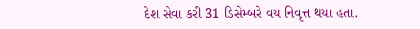દેશ સેવા કરી 31 ડિસેમ્બરે વય નિવૃત્ત થયા હતા.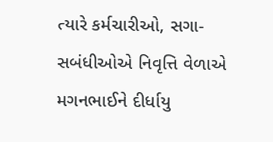ત્યારે કર્મચારીઓ, સગા-સબંધીઓએ નિવૃત્તિ વેળાએ મગનભાઈને દીર્ધાયુ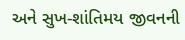અને સુખ-શાંતિમય જીવનની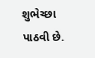શુભેચ્છા પાઠવી છે.